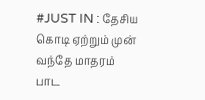#JUST IN : தேசிய கொடி ஏற்றும் முன் வந்தே மாதரம் பாட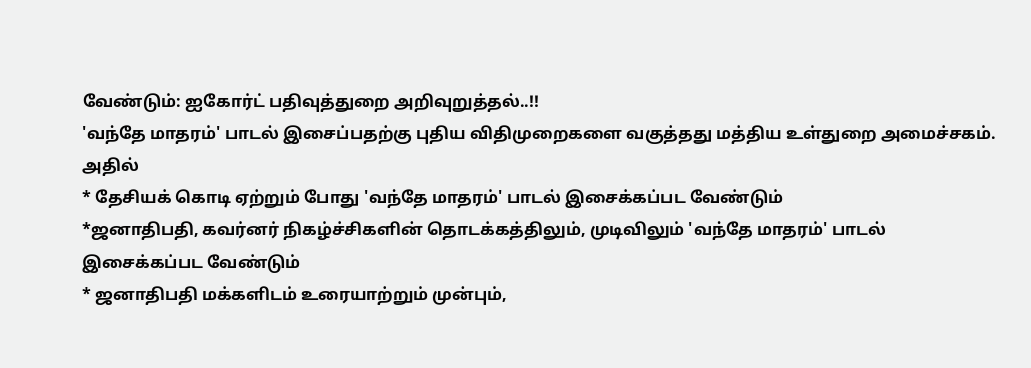வேண்டும்: ஐகோர்ட் பதிவுத்துறை அறிவுறுத்தல்..!!
'வந்தே மாதரம்' பாடல் இசைப்பதற்கு புதிய விதிமுறைகளை வகுத்தது மத்திய உள்துறை அமைச்சகம். அதில்
* தேசியக் கொடி ஏற்றும் போது 'வந்தே மாதரம்' பாடல் இசைக்கப்பட வேண்டும்
*ஜனாதிபதி, கவர்னர் நிகழ்ச்சிகளின் தொடக்கத்திலும், முடிவிலும் 'வந்தே மாதரம்' பாடல் இசைக்கப்பட வேண்டும்
* ஜனாதிபதி மக்களிடம் உரையாற்றும் முன்பும்,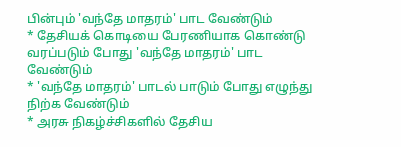பின்பும் 'வந்தே மாதரம்' பாட வேண்டும்
* தேசியக் கொடியை பேரணியாக கொண்டு வரப்படும் போது 'வந்தே மாதரம்' பாட வேண்டும்
* 'வந்தே மாதரம்' பாடல் பாடும் போது எழுந்து நிற்க வேண்டும்
* அரசு நிகழ்ச்சிகளில் தேசிய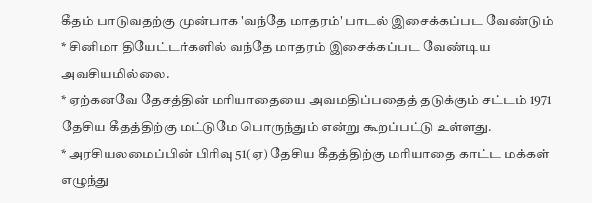கீதம் பாடுவதற்கு முன்பாக 'வந்தே மாதரம்' பாடல் இசைக்கப்பட வேண்டும்
* சினிமா தியேட்டர்களில் வந்தே மாதரம் இசைக்கப்பட வேண்டிய அவசியமில்லை.
* ஏற்கனவே தேசத்தின் மரியாதையை அவமதிப்பதைத் தடுக்கும் சட்டம் 1971 தேசிய கீதத்திற்கு மட்டுமே பொருந்தும் என்று கூறப்பட்டு உள்ளது.
* அரசியலமைப்பின் பிரிவு 51(ஏ) தேசிய கீதத்திற்கு மரியாதை காட்ட மக்கள் எழுந்து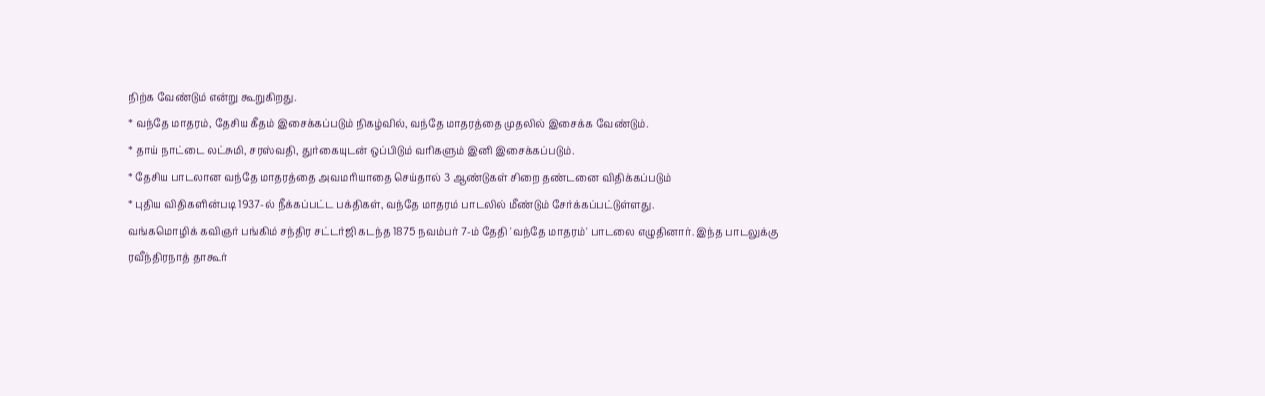நிற்க வேண்டும் என்று கூறுகிறது.
* வந்தே மாதரம், தேசிய கீதம் இசைக்கப்படும் நிகழ்வில், வந்தே மாதரத்தை முதலில் இசைக்க வேண்டும்.
* தாய் நாட்டை லட்சுமி, சரஸ்வதி, துர்கையுடன் ஒப்பிடும் வரிகளும் இனி இசைக்கப்படும்.
* தேசிய பாடலான வந்தே மாதரத்தை அவமரியாதை செய்தால் 3 ஆண்டுகள் சிறை தண்டனை விதிக்கப்படும்
* புதிய விதிகளின்படி 1937-ல் நீக்கப்பட்ட பக்திகள், வந்தே மாதரம் பாடலில் மீண்டும் சேர்க்கப்பட்டுள்ளது.
வங்கமொழிக் கவிஞர் பங்கிம் சந்திர சட்டர்ஜி கடந்த 1875 நவம்பர் 7-ம் தேதி 'வந்தே மாதரம்' பாடலை எழுதினார். இந்த பாடலுக்கு ரவீந்திரநாத் தாகூர்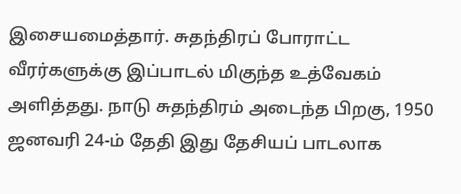இசையமைத்தார். சுதந்திரப் போராட்ட வீரர்களுக்கு இப்பாடல் மிகுந்த உத்வேகம் அளித்தது. நாடு சுதந்திரம் அடைந்த பிறகு, 1950 ஜனவரி 24-ம் தேதி இது தேசியப் பாடலாக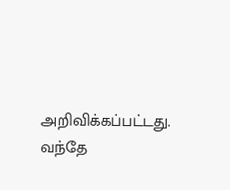அறிவிக்கப்பட்டது. வந்தே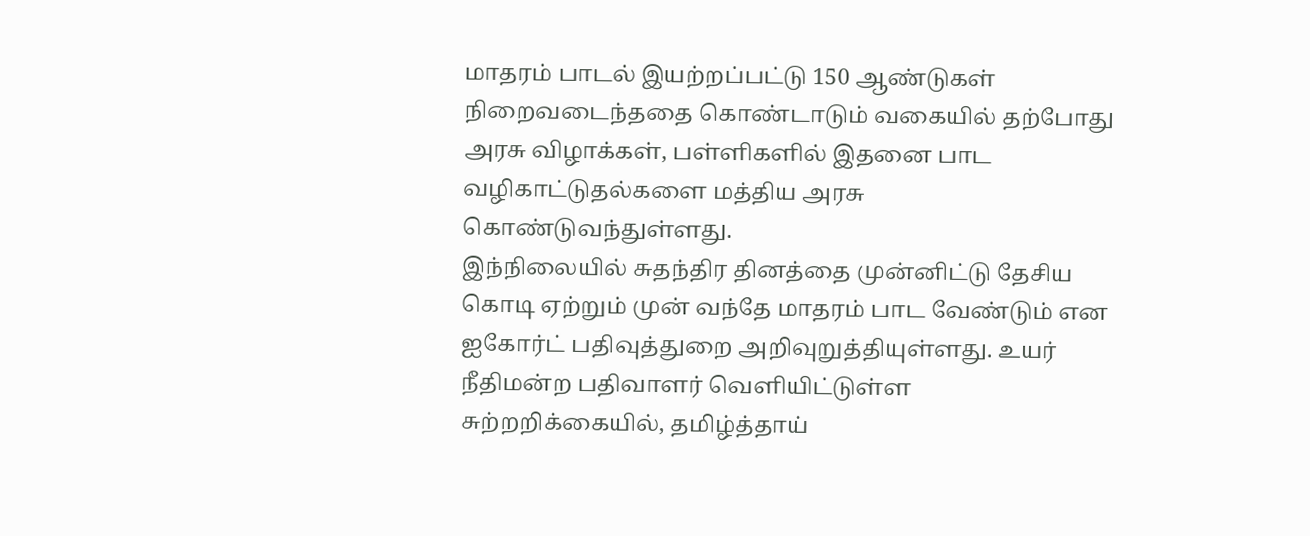மாதரம் பாடல் இயற்றப்பட்டு 150 ஆண்டுகள் நிறைவடைந்ததை கொண்டாடும் வகையில் தற்போது அரசு விழாக்கள், பள்ளிகளில் இதனை பாட வழிகாட்டுதல்களை மத்திய அரசு கொண்டுவந்துள்ளது.
இந்நிலையில் சுதந்திர தினத்தை முன்னிட்டு தேசிய கொடி ஏற்றும் முன் வந்தே மாதரம் பாட வேண்டும் என ஐகோர்ட் பதிவுத்துறை அறிவுறுத்தியுள்ளது. உயர் நீதிமன்ற பதிவாளர் வெளியிட்டுள்ள சுற்றறிக்கையில், தமிழ்த்தாய்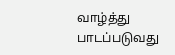வாழ்த்து பாடப்படுவது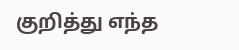குறித்து எந்த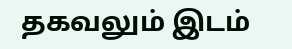தகவலும் இடம்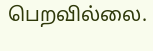பெறவில்லை.